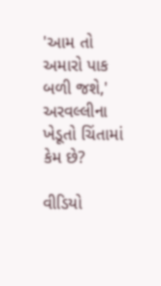'આમ તો અમારો પાક બળી જશે,' અરવલ્લીના ખેડૂતો ચિંતામાં કેમ છે?

વીડિયો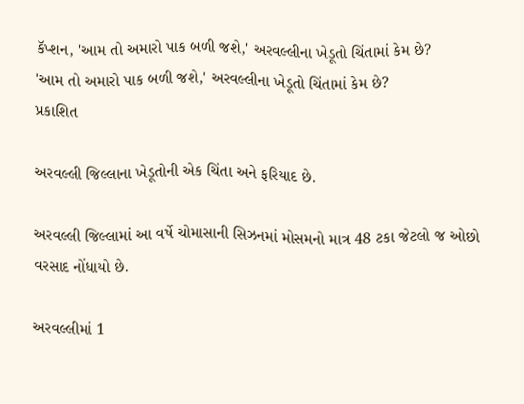કૅપ્શન, 'આમ તો અમારો પાક બળી જશે,' અરવલ્લીના ખેડૂતો ચિંતામાં કેમ છે?
'આમ તો અમારો પાક બળી જશે,' અરવલ્લીના ખેડૂતો ચિંતામાં કેમ છે?
પ્રકાશિત

અરવલ્લી જિલ્લાના ખેડૂતોની એક ચિંતા અને ફરિયાદ છે.

અરવલ્લી જિલ્લામાં આ વર્ષે ચોમાસાની સિઝનમાં મોસમનો માત્ર 48 ટકા જેટલો જ ઓછો વરસાદ નોંધાયો છે.

અરવલ્લીમાં 1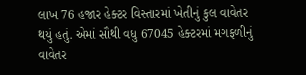લાખ 76 હજાર હેક્ટર વિસ્તારમાં ખેતીનું કુલ વાવેતર થયું હતું. એમાં સૌથી વધુ 67045 હેક્ટરમાં મગફળીનું વાવેતર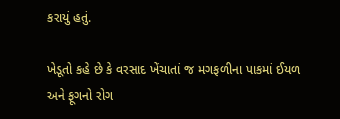કરાયું હતું.

ખેડૂતો કહે છે કે વરસાદ ખેંચાતાં જ મગફળીના પાકમાં ઈયળ અને ફૂગનો રોગ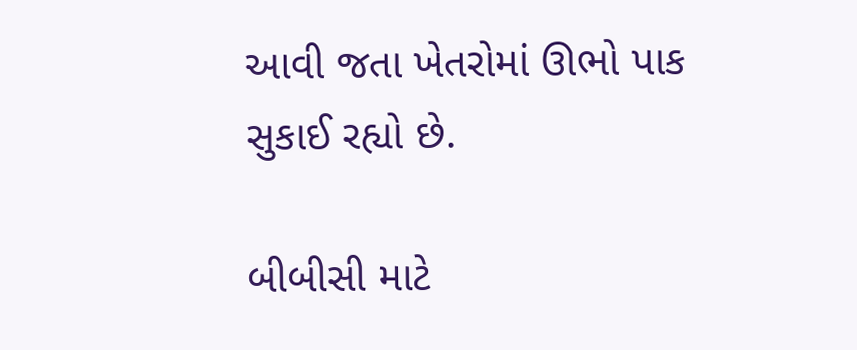આવી જતા ખેતરોમાં ઊભો પાક સુકાઈ રહ્યો છે.

બીબીસી માટે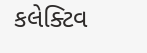કલેક્ટિવ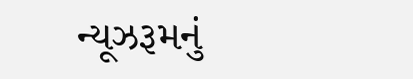ન્યૂઝરૂમનું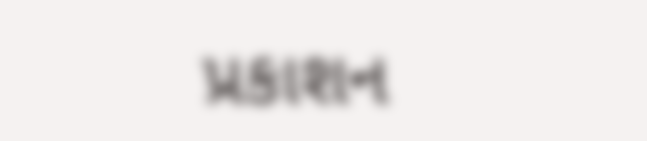પ્રકાશન